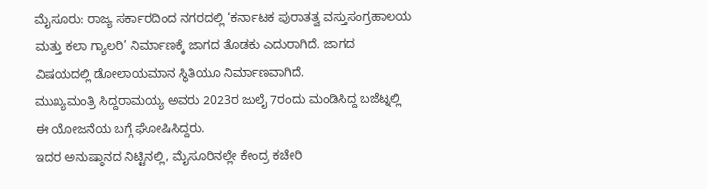ಮೈಸೂರು: ರಾಜ್ಯ ಸರ್ಕಾರದಿಂದ ನಗರದಲ್ಲಿ ‘ಕರ್ನಾಟಕ ಪುರಾತತ್ವ ವಸ್ತುಸಂಗ್ರಹಾಲಯ ಮತ್ತು ಕಲಾ ಗ್ಯಾಲರಿ’ ನಿರ್ಮಾಣಕ್ಕೆ ಜಾಗದ ತೊಡಕು ಎದುರಾಗಿದೆ. ಜಾಗದ ವಿಷಯದಲ್ಲಿ ಡೋಲಾಯಮಾನ ಸ್ಥಿತಿಯೂ ನಿರ್ಮಾಣವಾಗಿದೆ.
ಮುಖ್ಯಮಂತ್ರಿ ಸಿದ್ದರಾಮಯ್ಯ ಅವರು 2023ರ ಜುಲೈ 7ರಂದು ಮಂಡಿಸಿದ್ದ ಬಜೆಟ್ನಲ್ಲಿ ಈ ಯೋಜನೆಯ ಬಗ್ಗೆ ಘೋಷಿಸಿದ್ದರು.
ಇದರ ಅನುಷ್ಠಾನದ ನಿಟ್ಟಿನಲ್ಲಿ, ಮೈಸೂರಿನಲ್ಲೇ ಕೇಂದ್ರ ಕಚೇರಿ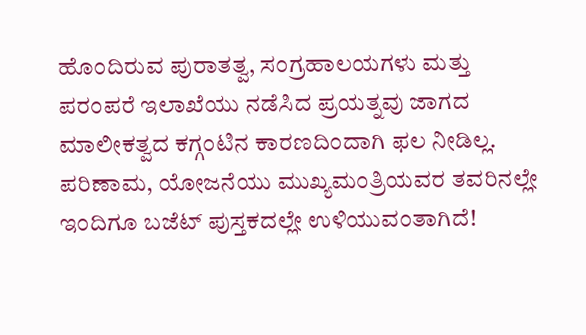ಹೊಂದಿರುವ ಪುರಾತತ್ವ, ಸಂಗ್ರಹಾಲಯಗಳು ಮತ್ತು ಪರಂಪರೆ ಇಲಾಖೆಯು ನಡೆಸಿದ ಪ್ರಯತ್ನವು ಜಾಗದ ಮಾಲೀಕತ್ವದ ಕಗ್ಗಂಟಿನ ಕಾರಣದಿಂದಾಗಿ ಫಲ ನೀಡಿಲ್ಲ. ಪರಿಣಾಮ, ಯೋಜನೆಯು ಮುಖ್ಯಮಂತ್ರಿಯವರ ತವರಿನಲ್ಲೇ ಇಂದಿಗೂ ಬಜೆಟ್ ಪುಸ್ತಕದಲ್ಲೇ ಉಳಿಯುವಂತಾಗಿದೆ!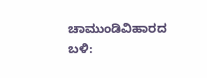ಚಾಮುಂಡಿವಿಹಾರದ ಬಳಿ: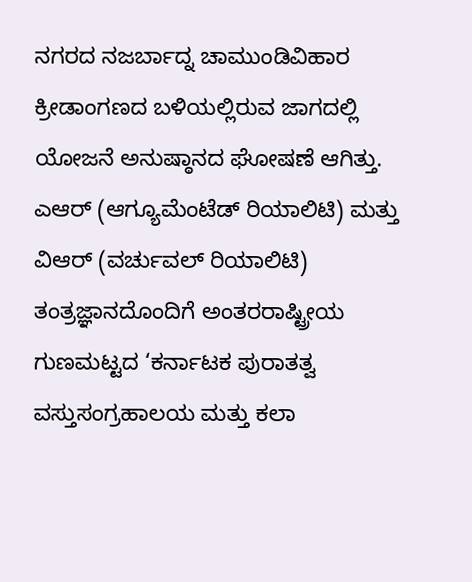ನಗರದ ನಜರ್ಬಾದ್ನ ಚಾಮುಂಡಿವಿಹಾರ ಕ್ರೀಡಾಂಗಣದ ಬಳಿಯಲ್ಲಿರುವ ಜಾಗದಲ್ಲಿ ಯೋಜನೆ ಅನುಷ್ಠಾನದ ಘೋಷಣೆ ಆಗಿತ್ತು. ಎಆರ್ (ಆಗ್ಯೂಮೆಂಟೆಡ್ ರಿಯಾಲಿಟಿ) ಮತ್ತು ವಿಆರ್ (ವರ್ಚುವಲ್ ರಿಯಾಲಿಟಿ) ತಂತ್ರಜ್ಞಾನದೊಂದಿಗೆ ಅಂತರರಾಷ್ಟ್ರೀಯ ಗುಣಮಟ್ಟದ ‘ಕರ್ನಾಟಕ ಪುರಾತತ್ವ ವಸ್ತುಸಂಗ್ರಹಾಲಯ ಮತ್ತು ಕಲಾ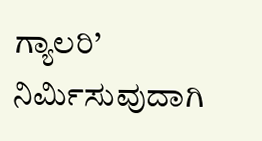ಗ್ಯಾಲರಿ’ ನಿರ್ಮಿಸುವುದಾಗಿ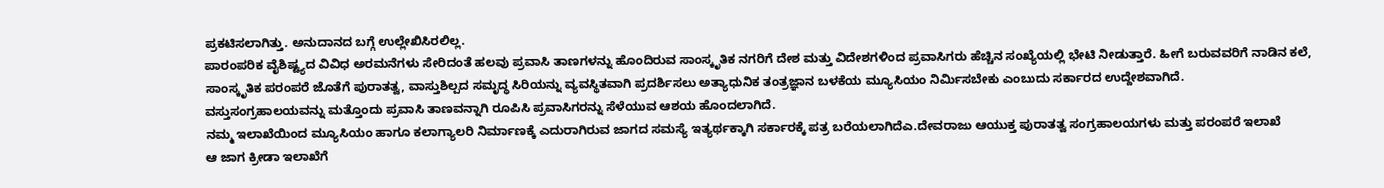ಪ್ರಕಟಿಸಲಾಗಿತ್ತು. ಅನುದಾನದ ಬಗ್ಗೆ ಉಲ್ಲೇಖಿಸಿರಲಿಲ್ಲ.
ಪಾರಂಪರಿಕ ವೈಶಿಷ್ಟ್ಯದ ವಿವಿಧ ಅರಮನೆಗಳು ಸೇರಿದಂತೆ ಹಲವು ಪ್ರವಾಸಿ ತಾಣಗಳನ್ನು ಹೊಂದಿರುವ ಸಾಂಸ್ಕೃತಿಕ ನಗರಿಗೆ ದೇಶ ಮತ್ತು ವಿದೇಶಗಳಿಂದ ಪ್ರವಾಸಿಗರು ಹೆಚ್ಚಿನ ಸಂಖ್ಯೆಯಲ್ಲಿ ಭೇಟಿ ನೀಡುತ್ತಾರೆ. ಹೀಗೆ ಬರುವವರಿಗೆ ನಾಡಿನ ಕಲೆ, ಸಾಂಸ್ಕೃತಿಕ ಪರಂಪರೆ ಜೊತೆಗೆ ಪುರಾತತ್ವ, ವಾಸ್ತುಶಿಲ್ಪದ ಸಮೃದ್ಧ ಸಿರಿಯನ್ನು ವ್ಯವಸ್ಥಿತವಾಗಿ ಪ್ರದರ್ಶಿಸಲು ಅತ್ಯಾಧುನಿಕ ತಂತ್ರಜ್ಞಾನ ಬಳಕೆಯ ಮ್ಯೂಸಿಯಂ ನಿರ್ಮಿಸಬೇಕು ಎಂಬುದು ಸರ್ಕಾರದ ಉದ್ದೇಶವಾಗಿದೆ.
ವಸ್ತುಸಂಗ್ರಹಾಲಯವನ್ನು ಮತ್ತೊಂದು ಪ್ರವಾಸಿ ತಾಣವನ್ನಾಗಿ ರೂಪಿಸಿ ಪ್ರವಾಸಿಗರನ್ನು ಸೆಳೆಯುವ ಆಶಯ ಹೊಂದಲಾಗಿದೆ.
ನಮ್ಮ ಇಲಾಖೆಯಿಂದ ಮ್ಯೂಸಿಯಂ ಹಾಗೂ ಕಲಾಗ್ಯಾಲರಿ ನಿರ್ಮಾಣಕ್ಕೆ ಎದುರಾಗಿರುವ ಜಾಗದ ಸಮಸ್ಯೆ ಇತ್ಯರ್ಥಕ್ಕಾಗಿ ಸರ್ಕಾರಕ್ಕೆ ಪತ್ರ ಬರೆಯಲಾಗಿದೆಎ.ದೇವರಾಜು ಆಯುಕ್ತ ಪುರಾತತ್ವ ಸಂಗ್ರಹಾಲಯಗಳು ಮತ್ತು ಪರಂಪರೆ ಇಲಾಖೆ
ಆ ಜಾಗ ಕ್ರೀಡಾ ಇಲಾಖೆಗೆ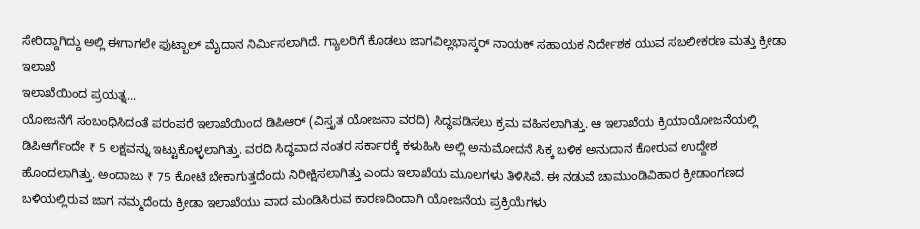ಸೇರಿದ್ದಾಗಿದ್ದು ಅಲ್ಲಿ ಈಗಾಗಲೇ ಫುಟ್ಬಾಲ್ ಮೈದಾನ ನಿರ್ಮಿಸಲಾಗಿದೆ. ಗ್ಯಾಲರಿಗೆ ಕೊಡಲು ಜಾಗವಿಲ್ಲಭಾಸ್ಕರ್ ನಾಯಕ್ ಸಹಾಯಕ ನಿರ್ದೇಶಕ ಯುವ ಸಬಲೀಕರಣ ಮತ್ತು ಕ್ರೀಡಾ ಇಲಾಖೆ
ಇಲಾಖೆಯಿಂದ ಪ್ರಯತ್ನ...
ಯೋಜನೆಗೆ ಸಂಬಂಧಿಸಿದಂತೆ ಪರಂಪರೆ ಇಲಾಖೆಯಿಂದ ಡಿಪಿಆರ್ (ವಿಸ್ತೃತ ಯೋಜನಾ ವರದಿ) ಸಿದ್ಧಪಡಿಸಲು ಕ್ರಮ ವಹಿಸಲಾಗಿತ್ತು. ಆ ಇಲಾಖೆಯ ಕ್ರಿಯಾಯೋಜನೆಯಲ್ಲಿ ಡಿಪಿಆರ್ಗೆಂದೇ ₹ 5 ಲಕ್ಷವನ್ನು ಇಟ್ಟುಕೊಳ್ಳಲಾಗಿತ್ತು. ವರದಿ ಸಿದ್ಧವಾದ ನಂತರ ಸರ್ಕಾರಕ್ಕೆ ಕಳುಹಿಸಿ ಅಲ್ಲಿ ಅನುಮೋದನೆ ಸಿಕ್ಕ ಬಳಿಕ ಅನುದಾನ ಕೋರುವ ಉದ್ದೇಶ ಹೊಂದಲಾಗಿತ್ತು. ಅಂದಾಜು ₹ 75 ಕೋಟಿ ಬೇಕಾಗುತ್ತದೆಂದು ನಿರೀಕ್ಷಿಸಲಾಗಿತ್ತು ಎಂದು ಇಲಾಖೆಯ ಮೂಲಗಳು ತಿಳಿಸಿವೆ. ಈ ನಡುವೆ ಚಾಮುಂಡಿವಿಹಾರ ಕ್ರೀಡಾಂಗಣದ ಬಳಿಯಲ್ಲಿರುವ ಜಾಗ ನಮ್ಮದೆಂದು ಕ್ರೀಡಾ ಇಲಾಖೆಯು ವಾದ ಮಂಡಿಸಿರುವ ಕಾರಣದಿಂದಾಗಿ ಯೋಜನೆಯ ಪ್ರಕ್ರಿಯೆಗಳು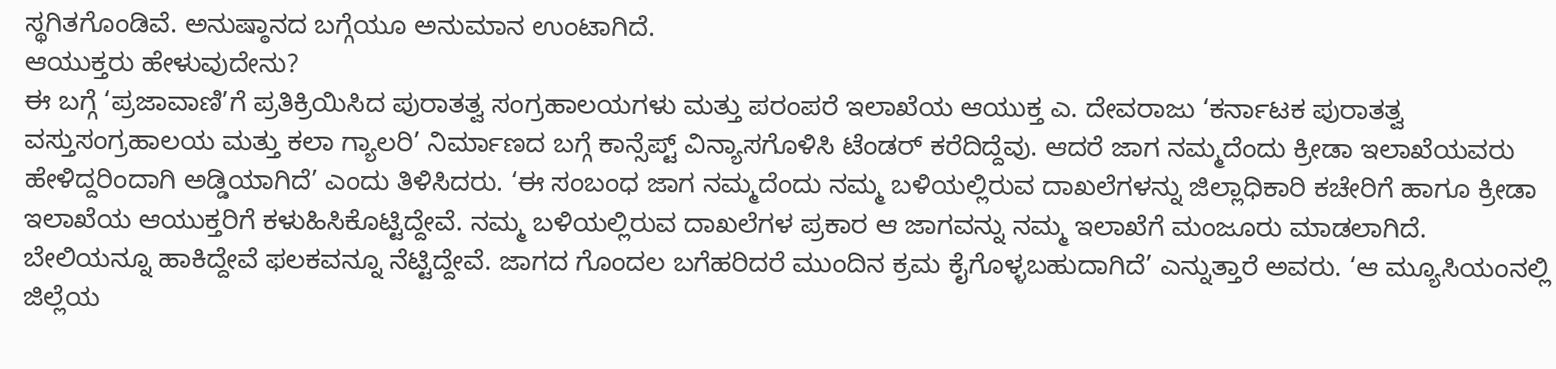ಸ್ಥಗಿತಗೊಂಡಿವೆ. ಅನುಷ್ಠಾನದ ಬಗ್ಗೆಯೂ ಅನುಮಾನ ಉಂಟಾಗಿದೆ.
ಆಯುಕ್ತರು ಹೇಳುವುದೇನು?
ಈ ಬಗ್ಗೆ ‘ಪ್ರಜಾವಾಣಿ’ಗೆ ಪ್ರತಿಕ್ರಿಯಿಸಿದ ಪುರಾತತ್ವ ಸಂಗ್ರಹಾಲಯಗಳು ಮತ್ತು ಪರಂಪರೆ ಇಲಾಖೆಯ ಆಯುಕ್ತ ಎ. ದೇವರಾಜು ‘ಕರ್ನಾಟಕ ಪುರಾತತ್ವ ವಸ್ತುಸಂಗ್ರಹಾಲಯ ಮತ್ತು ಕಲಾ ಗ್ಯಾಲರಿ’ ನಿರ್ಮಾಣದ ಬಗ್ಗೆ ಕಾನ್ಸೆಪ್ಟ್ ವಿನ್ಯಾಸಗೊಳಿಸಿ ಟೆಂಡರ್ ಕರೆದಿದ್ದೆವು. ಆದರೆ ಜಾಗ ನಮ್ಮದೆಂದು ಕ್ರೀಡಾ ಇಲಾಖೆಯವರು ಹೇಳಿದ್ದರಿಂದಾಗಿ ಅಡ್ಡಿಯಾಗಿದೆ’ ಎಂದು ತಿಳಿಸಿದರು. ‘ಈ ಸಂಬಂಧ ಜಾಗ ನಮ್ಮದೆಂದು ನಮ್ಮ ಬಳಿಯಲ್ಲಿರುವ ದಾಖಲೆಗಳನ್ನು ಜಿಲ್ಲಾಧಿಕಾರಿ ಕಚೇರಿಗೆ ಹಾಗೂ ಕ್ರೀಡಾ ಇಲಾಖೆಯ ಆಯುಕ್ತರಿಗೆ ಕಳುಹಿಸಿಕೊಟ್ಟಿದ್ದೇವೆ. ನಮ್ಮ ಬಳಿಯಲ್ಲಿರುವ ದಾಖಲೆಗಳ ಪ್ರಕಾರ ಆ ಜಾಗವನ್ನು ನಮ್ಮ ಇಲಾಖೆಗೆ ಮಂಜೂರು ಮಾಡಲಾಗಿದೆ.
ಬೇಲಿಯನ್ನೂ ಹಾಕಿದ್ದೇವೆ ಫಲಕವನ್ನೂ ನೆಟ್ಟಿದ್ದೇವೆ. ಜಾಗದ ಗೊಂದಲ ಬಗೆಹರಿದರೆ ಮುಂದಿನ ಕ್ರಮ ಕೈಗೊಳ್ಳಬಹುದಾಗಿದೆ’ ಎನ್ನುತ್ತಾರೆ ಅವರು. ‘ಆ ಮ್ಯೂಸಿಯಂನಲ್ಲಿ ಜಿಲ್ಲೆಯ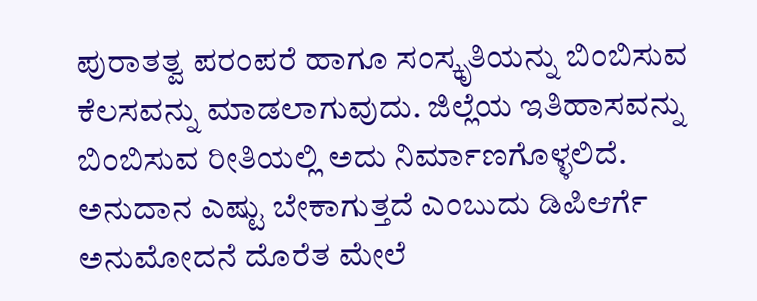ಪುರಾತತ್ವ ಪರಂಪರೆ ಹಾಗೂ ಸಂಸ್ಕೃತಿಯನ್ನು ಬಿಂಬಿಸುವ ಕೆಲಸವನ್ನು ಮಾಡಲಾಗುವುದು. ಜಿಲ್ಲೆಯ ಇತಿಹಾಸವನ್ನು ಬಿಂಬಿಸುವ ರೀತಿಯಲ್ಲಿ ಅದು ನಿರ್ಮಾಣಗೊಳ್ಳಲಿದೆ. ಅನುದಾನ ಎಷ್ಟು ಬೇಕಾಗುತ್ತದೆ ಎಂಬುದು ಡಿಪಿಆರ್ಗೆ ಅನುಮೋದನೆ ದೊರೆತ ಮೇಲೆ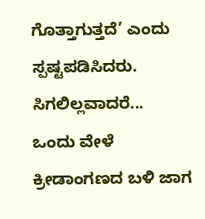ಗೊತ್ತಾಗುತ್ತದೆ’ ಎಂದು ಸ್ಪಷ್ಟಪಡಿಸಿದರು.
ಸಿಗಲಿಲ್ಲವಾದರೆ...
ಒಂದು ವೇಳೆ ಕ್ರೀಡಾಂಗಣದ ಬಳಿ ಜಾಗ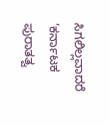ಸಿಗಲಿಲ್ಲವಾದರೆ ‘ಕರ್ನಾಟಕ ಪುರಾತತ್ವ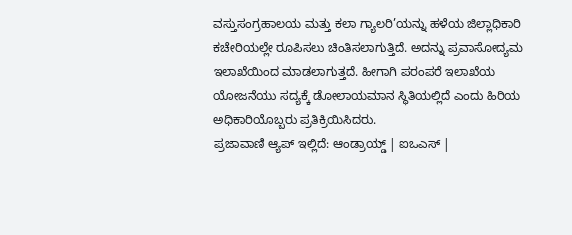ವಸ್ತುಸಂಗ್ರಹಾಲಯ ಮತ್ತು ಕಲಾ ಗ್ಯಾಲರಿ’ಯನ್ನು ಹಳೆಯ ಜಿಲ್ಲಾಧಿಕಾರಿ ಕಚೇರಿಯಲ್ಲೇ ರೂಪಿಸಲು ಚಿಂತಿಸಲಾಗುತ್ತಿದೆ. ಅದನ್ನು ಪ್ರವಾಸೋದ್ಯಮ ಇಲಾಖೆಯಿಂದ ಮಾಡಲಾಗುತ್ತದೆ. ಹೀಗಾಗಿ ಪರಂಪರೆ ಇಲಾಖೆಯ ಯೋಜನೆಯು ಸದ್ಯಕ್ಕೆ ಡೋಲಾಯಮಾನ ಸ್ಥಿತಿಯಲ್ಲಿದೆ ಎಂದು ಹಿರಿಯ ಅಧಿಕಾರಿಯೊಬ್ಬರು ಪ್ರತಿಕ್ರಿಯಿಸಿದರು.
ಪ್ರಜಾವಾಣಿ ಆ್ಯಪ್ ಇಲ್ಲಿದೆ: ಆಂಡ್ರಾಯ್ಡ್ | ಐಒಎಸ್ |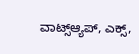ವಾಟ್ಸ್ಆ್ಯಪ್, ಎಕ್ಸ್,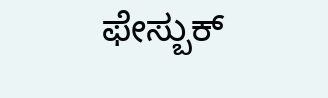ಫೇಸ್ಬುಕ್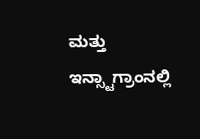ಮತ್ತು ಇನ್ಸ್ಟಾಗ್ರಾಂನಲ್ಲಿ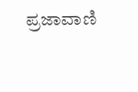ಪ್ರಜಾವಾಣಿ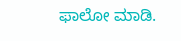ಫಾಲೋ ಮಾಡಿ.